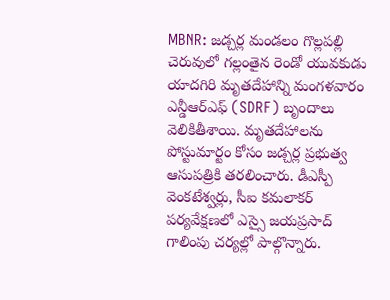MBNR: జడ్చర్ల మండలం గొల్లపల్లి చెరువులో గల్లంతైన రెండో యువకుడు యాదగిరి మృతదేహాన్ని మంగళవారం ఎన్డీఆర్ఎఫ్ (SDRF) బృందాలు వెలికితీశాయి. మృతదేహాలను పోస్టుమార్టం కోసం జడ్చర్ల ప్రభుత్వ ఆసుపత్రికి తరలించారు. డీఎస్పీ వెంకటేశ్వర్లు, సీఐ కమలాకర్ పర్యవేక్షణలో ఎస్సై జయప్రసాద్ గాలింపు చర్యల్లో పాల్గొన్నారు.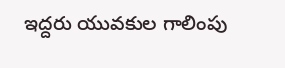ఇద్దరు యువకుల గాలింపు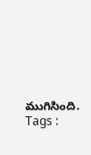ముగిసింది.
Tags :